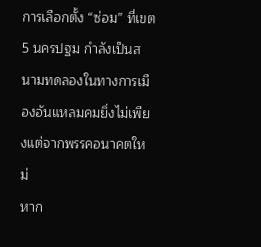การเลือกตั้ง “ซ่อม” ที่เขต 5 นครปฐม กำลังเป็นสนามทดลองในทางการเมืองอันแหลมคมยิ่งไม่เพียงแต่จากพรรคอนาคตใหม่
หาก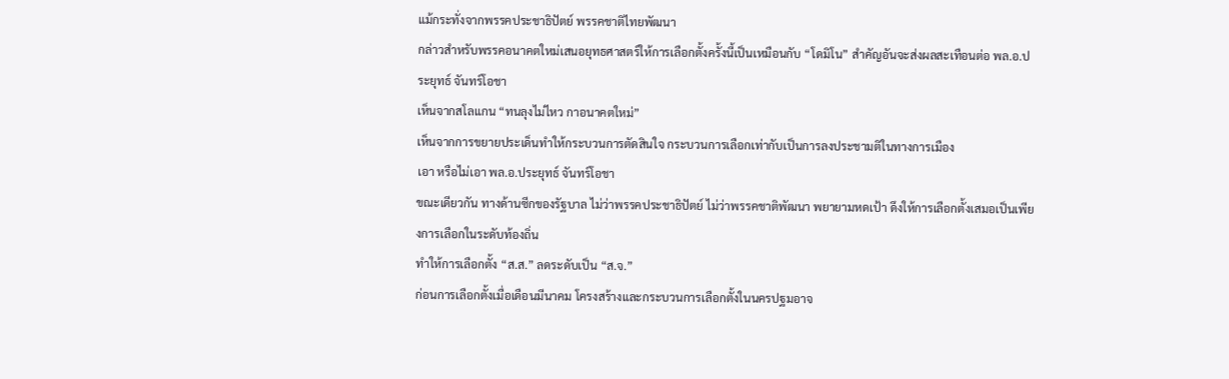แม้กระทั่งจากพรรคประชาธิปัตย์ พรรคชาติไทยพัฒนา
กล่าวสำหรับพรรคอนาคตใหม่เสนอยุทธศาสตร์ให้การเลือกตั้งครั้งนี้เป็นเหมือนกับ “โดมิโน” สำคัญอันจะส่งผลสะเทือนต่อ พล.อ.ประยุทธ์ จันทร์โอชา
เห็นจากสโลแกน “ทนลุงไม่ไหว กาอนาคตใหม่”
เห็นจากการขยายประเด็นทำให้กระบวนการตัดสินใจ กระบวนการเลือกเท่ากับเป็นการลงประชามติในทางการเมือง
เอา หรือไม่เอา พล.อ.ประยุทธ์ จันทร์โอชา
ขณะเดียวกัน ทางด้านซีกของรัฐบาล ไม่ว่าพรรคประชาธิปัตย์ ไม่ว่าพรรคชาติพัฒนา พยายามหดเป้า ดึงให้การเลือกตั้งเสมอเป็นเพียงการเลือกในระดับท้องถิ่น
ทำให้การเลือกตั้ง “ส.ส.” ลดระดับเป็น “ส.จ.”
ก่อนการเลือกตั้งเมื่อเดือนมีนาคม โครงสร้างและกระบวนการเลือกตั้งในนครปฐมอาจ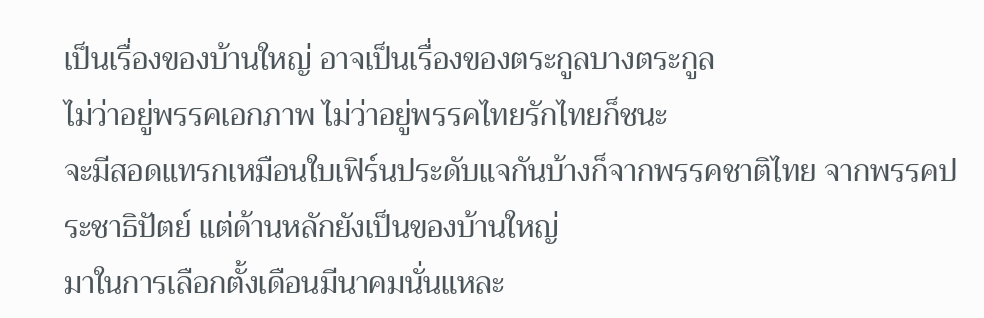เป็นเรื่องของบ้านใหญ่ อาจเป็นเรื่องของตระกูลบางตระกูล
ไม่ว่าอยู่พรรคเอกภาพ ไม่ว่าอยู่พรรคไทยรักไทยก็ชนะ
จะมีสอดแทรกเหมือนใบเฟิร์นประดับแจกันบ้างก็จากพรรคชาติไทย จากพรรคประชาธิปัตย์ แต่ด้านหลักยังเป็นของบ้านใหญ่
มาในการเลือกตั้งเดือนมีนาคมนั่นแหละ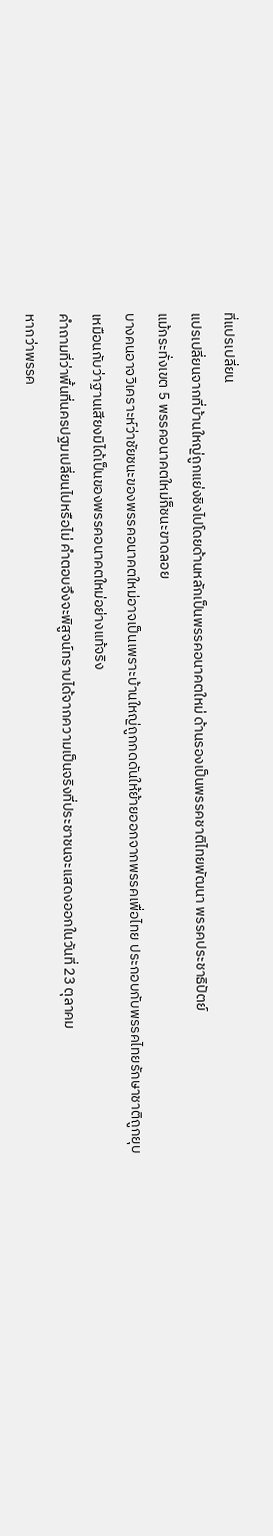ที่แปรเปลี่ยน
แปรเปลี่ยนจากที่บ้านใหญ่ถูกแย่งชิงไปโดยด้านหลักเป็นพรรคอนาคตใหม่ ด้านรองเป็นพรรคชาติไทยพัฒนา พรรคประชาธิปัตย์
แม้กระทั่งเขต 5 พรรคอนาคตใหม่ก็ชนะขาดลอย
บางคนอาจวิเคราะห์ว่าชัยชนะของพรรคอนาคตใหม่อาจเป็นเพราะบ้านใหญ่ถูกกดดันให้ย้ายออกจากพรรคเพื่อไทย ประกอบกับพรรคไทยรักษาชาติถูกยุบ
เหมือนกับว่าฐานเสียงมิได้เป็นของพรรคอนาคตใหม่อย่างแท้จริง
คําถามที่ว่าพื้นที่นครปฐมเปลี่ยนไปหรือไม่ คำตอบจึงจะพิสูจน์ทราบได้จากความเป็นจริงที่ประชาชนจะแสดงออกในวันที่ 23 ตุลาคม
หากว่าพรรค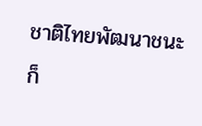ชาติไทยพัฒนาชนะก็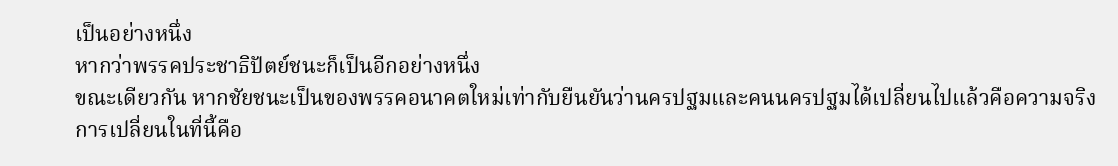เป็นอย่างหนึ่ง
หากว่าพรรคประชาธิปัตย์ชนะก็เป็นอีกอย่างหนึ่ง
ขณะเดียวกัน หากชัยชนะเป็นของพรรคอนาคตใหม่เท่ากับยืนยันว่านครปฐมและคนนครปฐมได้เปลี่ยนไปแล้วคือความจริง
การเปลี่ยนในที่นี้คือ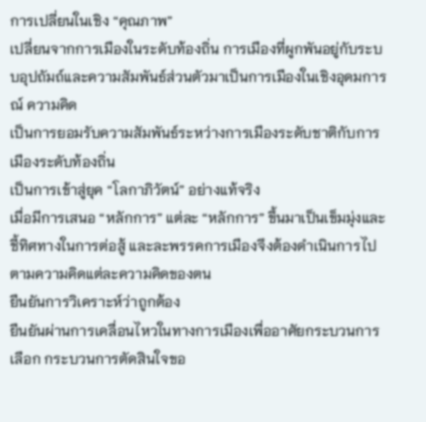การเปลี่ยนในเชิง “คุณภาพ”
เปลี่ยนจากการเมืองในระดับท้องถิ่น การเมืองที่ผูกพันอยู่กับระบบอุปถัมถ์และความสัมพันธ์ส่วนตัวมาเป็นการเมืองในเชิงอุดมการณ์ ความคิด
เป็นการยอมรับความสัมพันธ์ระหว่างการเมืองระดับชาติกับการเมืองระดับท้องถิ่น
เป็นการเข้าสู่ยุค “โลกาภิวัตน์” อย่างแท้จริง
เมื่อมีการเสนอ “หลักการ” แต่ละ “หลักการ” ขึ้นมาเป็นเข็มมุ่งและชี้ทิศทางในการต่อสู้ และละพรรคการเมืองจึงต้องดำเนินการไปตามความคิดแต่ละความคิดของตน
ยืนยันการวิเคราะห์ว่าถูกต้อง
ยืนยันผ่านการเคลื่อนไหวในทางการเมืองเพื่ออาศัยกระบวนการเลือก กระบวนการตัดสินใจขอ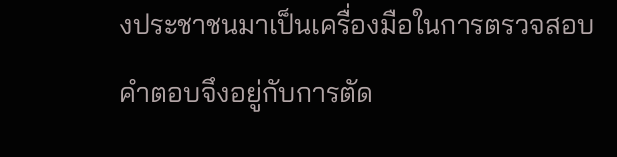งประชาชนมาเป็นเครื่องมือในการตรวจสอบ
คำตอบจึงอยู่กับการตัด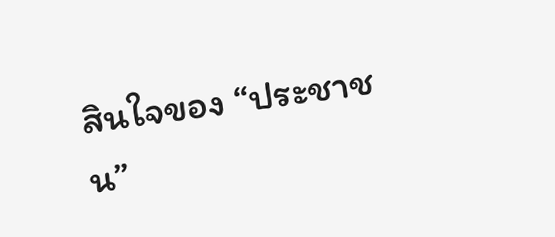สินใจของ “ประชาชน”